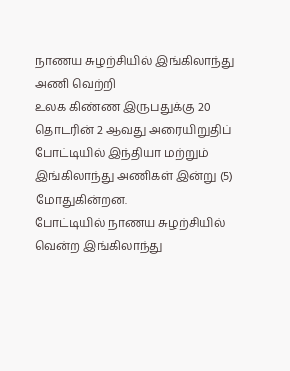நாணய சுழற்சியில் இங்கிலாந்து அணி வெற்றி
உலக கிண்ண இருபதுக்கு 20 தொடரின் 2 ஆவது அரையிறுதிப் போட்டியில் இந்தியா மற்றும் இங்கிலாந்து அணிகள் இன்று (5) மோதுகின்றன.
போட்டியில் நாணய சுழற்சியில் வென்ற இங்கிலாந்து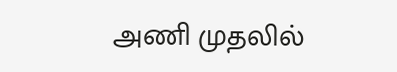அணி முதலில்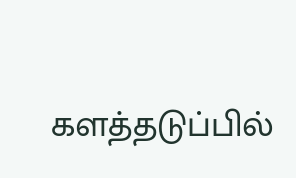களத்தடுப்பில்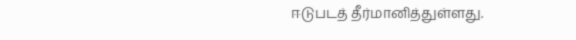ஈடுபடத் தீர்மானித்துள்ளது.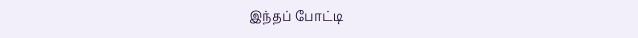இந்தப் போட்டி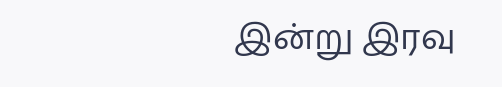இன்று இரவு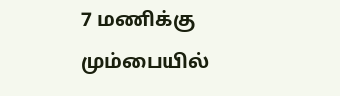7 மணிக்கு மும்பையில்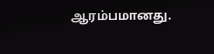ஆரம்பமானது.